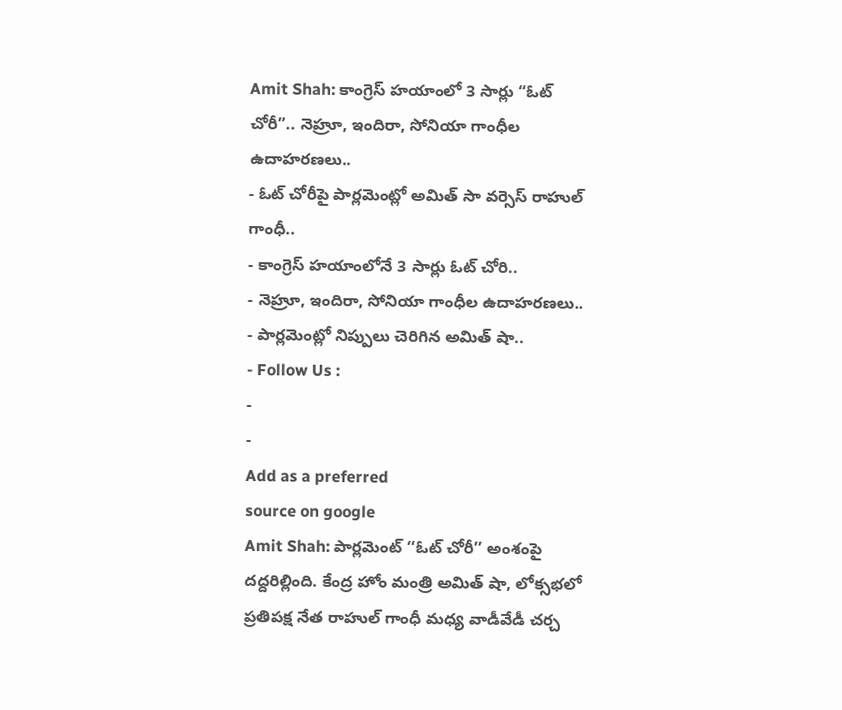Amit Shah: కాంగ్రెస్ హయాంలో 3 సార్లు “ఓట్ చోరీ”.. నెహ్రూ, ఇందిరా, సోనియా గాంధీల ఉదాహరణలు..
- ఓట్ చోరీపై పార్లమెంట్లో అమిత్ సా వర్సెస్ రాహుల్ గాంధీ..
- కాంగ్రెస్ హయాంలోనే 3 సార్లు ఓట్ చోరి..
- నెహ్రూ, ఇందిరా, సోనియా గాంధీల ఉదాహరణలు..
- పార్లమెంట్లో నిప్పులు చెరిగిన అమిత్ షా..
- Follow Us :
-
-
Add as a preferred
source on google
Amit Shah: పార్లమెంట్ ‘‘ఓట్ చోరీ’’ అంశంపై దద్దరిల్లింది. కేంద్ర హోం మంత్రి అమిత్ షా, లోక్సభలో ప్రతిపక్ష నేత రాహుల్ గాంధీ మధ్య వాడీవేడీ చర్చ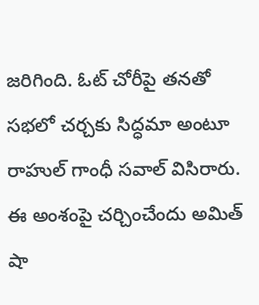జరిగింది. ఓట్ చోరీపై తనతో సభలో చర్చకు సిద్ధమా అంటూ రాహుల్ గాంధీ సవాల్ విసిరారు. ఈ అంశంపై చర్చించేందు అమిత్ షా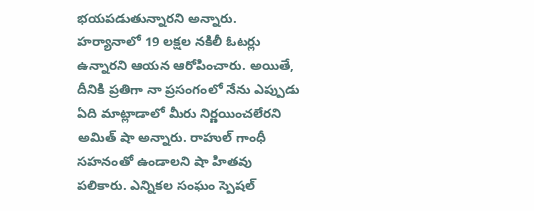భయపడుతున్నారని అన్నారు. హర్యానాలో 19 లక్షల నకిలీ ఓటర్లు ఉన్నారని ఆయన ఆరోపించారు. అయితే, దీనికి ప్రతిగా నా ప్రసంగంలో నేను ఎప్పుడు ఏది మాట్లాడాలో మీరు నిర్ణయించలేరని అమిత్ షా అన్నారు. రాహుల్ గాంధీ సహనంతో ఉండాలని షా హితవు పలికారు. ఎన్నికల సంఘం స్పెషల్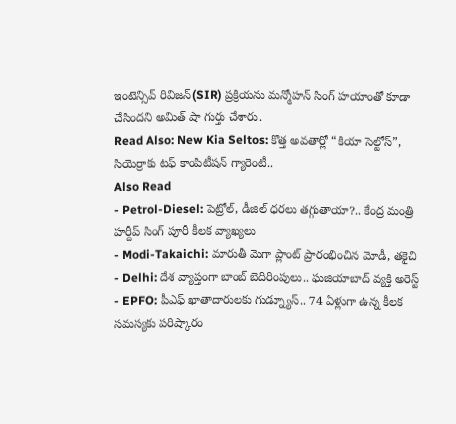ఇంటెన్సివ్ రివిజన్(SIR) ప్రక్రియను మన్మోహన్ సింగ్ హయాంతో కూడా చేసిందని అమిత్ షా గుర్తు చేశారు.
Read Also: New Kia Seltos: కొత్త అవతార్లో “కియా సెల్టోస్”, సియెర్రాకు టఫ్ కాంపిటీషన్ గ్యారెంటీ..
Also Read
- Petrol-Diesel: పెట్రోల్, డీజిల్ ధరలు తగ్గుతాయా?.. కేంద్ర మంత్రి హర్దీప్ సింగ్ పూరీ కీలక వ్యాఖ్యలు
- Modi-Takaichi: మారుతీ మెగా ప్లాంట్ ప్రారంభించిన మోడీ, తకైచి
- Delhi: దేశ వ్యాప్తంగా బాంబ్ బెదిరింపులు.. ఘజియాబాద్ వ్యక్తి అరెస్ట్
- EPFO: పీఎఫ్ ఖాతాదారులకు గుడ్న్యూస్.. 74 ఏళ్లుగా ఉన్న కీలక సమస్యకు పరిష్కారం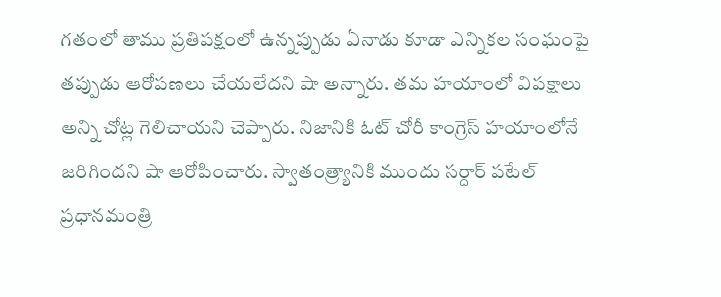గతంలో తాము ప్రతిపక్షంలో ఉన్నప్పుడు ఏనాడు కూడా ఎన్నికల సంఘంపై తప్పుడు ఆరోపణలు చేయలేదని షా అన్నారు. తమ హయాంలో విపక్షాలు అన్ని చోట్ల గెలిచాయని చెప్పారు. నిజానికి ఓట్ చోరీ కాంగ్రెస్ హయాంలోనే జరిగిందని షా ఆరోపించారు. స్వాతంత్ర్యానికి ముందు సర్దార్ పటేల్ ప్రధానమంత్రి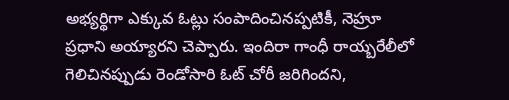అభ్యర్థిగా ఎక్కువ ఓట్లు సంపాదించినప్పటికీ, నెహ్రూ ప్రధాని అయ్యారని చెప్పారు. ఇందిరా గాంధీ రాయ్బరేలీలో గెలిచినప్పుడు రెండోసారి ఓట్ చోరీ జరిగిందని,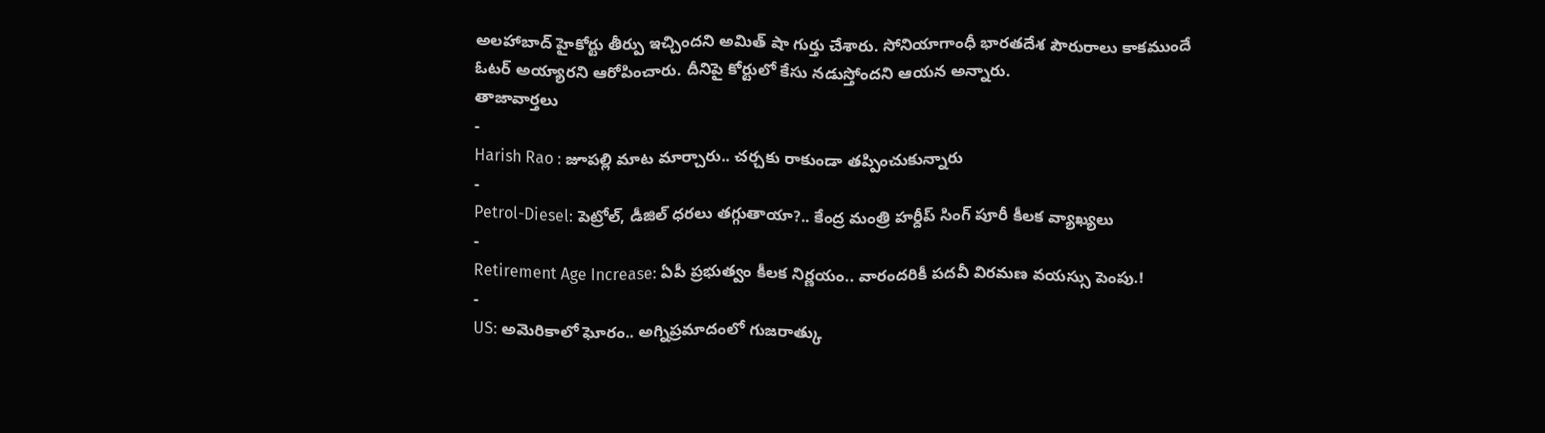అలహాబాద్ హైకోర్టు తీర్పు ఇచ్చిందని అమిత్ షా గుర్తు చేశారు. సోనియాగాంధీ భారతదేశ పౌరురాలు కాకముందే ఓటర్ అయ్యారని ఆరోపించారు. దీనిపై కోర్టులో కేసు నడుస్తోందని ఆయన అన్నారు.
తాజావార్తలు
-
Harish Rao : జూపల్లి మాట మార్చారు.. చర్చకు రాకుండా తప్పించుకున్నారు
-
Petrol-Diesel: పెట్రోల్, డీజిల్ ధరలు తగ్గుతాయా?.. కేంద్ర మంత్రి హర్దీప్ సింగ్ పూరీ కీలక వ్యాఖ్యలు
-
Retirement Age Increase: ఏపీ ప్రభుత్వం కీలక నిర్ణయం.. వారందరికీ పదవీ విరమణ వయస్సు పెంపు.!
-
US: అమెరికాలో ఘోరం.. అగ్నిప్రమాదంలో గుజరాత్కు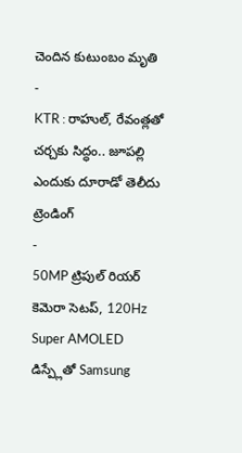చెందిన కుటుంబం మృతి
-
KTR : రాహుల్, రేవంత్లతో చర్చకు సిద్ధం.. జూపల్లి ఎందుకు దూరాడో తెలీదు
ట్రెండింగ్
-
50MP ట్రిపుల్ రియర్ కెమెరా సెటప్, 120Hz Super AMOLED డిస్ప్లేతో Samsung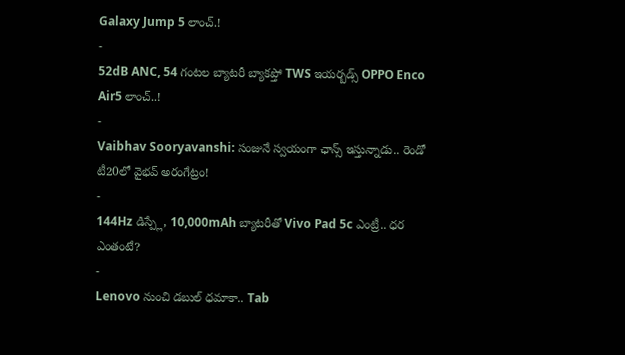Galaxy Jump 5 లాంచ్.!
-
52dB ANC, 54 గంటల బ్యాటరీ బ్యాకప్తో TWS ఇయర్బడ్స్ OPPO Enco Air5 లాంచ్..!
-
Vaibhav Sooryavanshi: సంజునే స్వయంగా ఛాన్స్ ఇస్తున్నాడు.. రెండో టీ20లో వైభవ్ అరంగేట్రం!
-
144Hz డిస్ప్లే, 10,000mAh బ్యాటరీతో Vivo Pad 5c ఎంట్రీ.. ధర ఎంతంటే?
-
Lenovo నుంచి డబుల్ ధమాకా.. Tab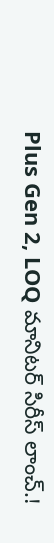Plus Gen 2, LOQ మానిటర్ సిరీస్ లాంచ్.!